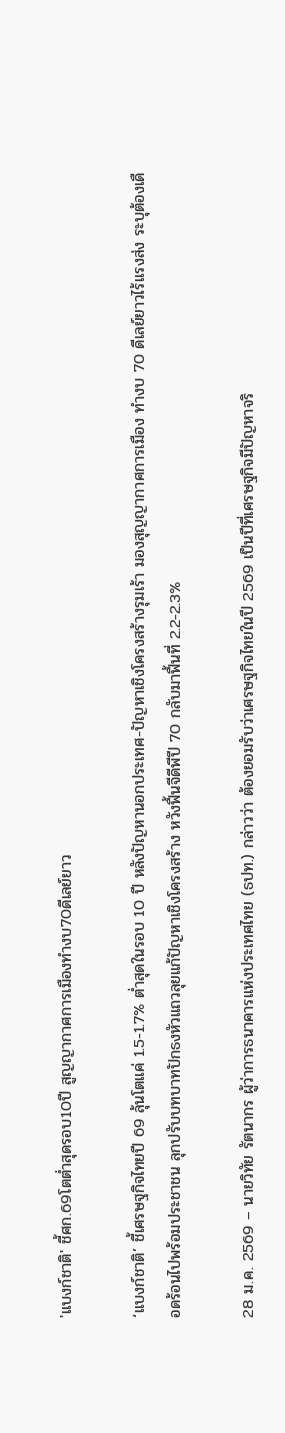'แบงก์ชาติ' ชี้ศก.69โตต่ำสุดรอบ10ปี สูญญากาศการเมืองทำงบ70ดีเลย์ยาว

‘แบงก์ชาติ’ ชี้เศรษฐกิจไทยปี 69 ลุ้นโตแค่ 1.5-1.7% ต่ำสุดในรอบ 10 ปี หลังปัญหานอกประเทศ-ปัญหาเชิงโครงสร้างรุมเร้า มองสุญญากาศการเมือง ทำงบ 70 ดีเลย์ยาวไร้แรงส่ง ระบุต้องเดือดร้อนไปพร้อมประชาชน ลุกปรับบทบาทปักธงหัวแถวลุยแก้ปัญหาเชิงโครงสร้าง หวังฟื้นจีดีพีปี 70 กลับมาฟื้นที่ 2.2-2.3%

28 ม.ค. 2569 – นายวิทัย รัตนากร ผู้ว่าการธนาคารแห่งประเทศไทย (ธปท.) กล่าวว่า ต้องยอมรับว่าเศรษฐกิจไทยในปี 2569 เป็นปีที่เศรษฐกิจมีปัญหาจริ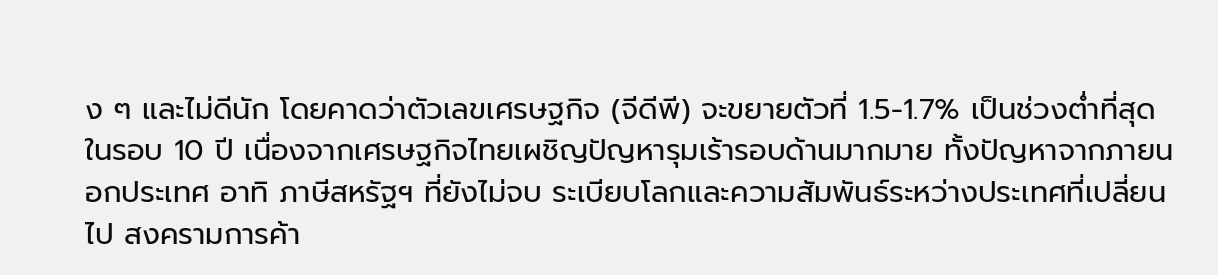ง ๆ และไม่ดีนัก โดยคาดว่าตัวเลขเศรษฐกิจ (จีดีพี) จะขยายตัวที่ 1.5-1.7% เป็นช่วงต่ำที่สุดในรอบ 10 ปี เนื่องจากเศรษฐกิจไทยเผชิญปัญหารุมเร้ารอบด้านมากมาย ทั้งปัญหาจากภายนอกประเทศ อาทิ ภาษีสหรัฐฯ ที่ยังไม่จบ ระเบียบโลกและความสัมพันธ์ระหว่างประเทศที่เปลี่ยนไป สงครามการค้า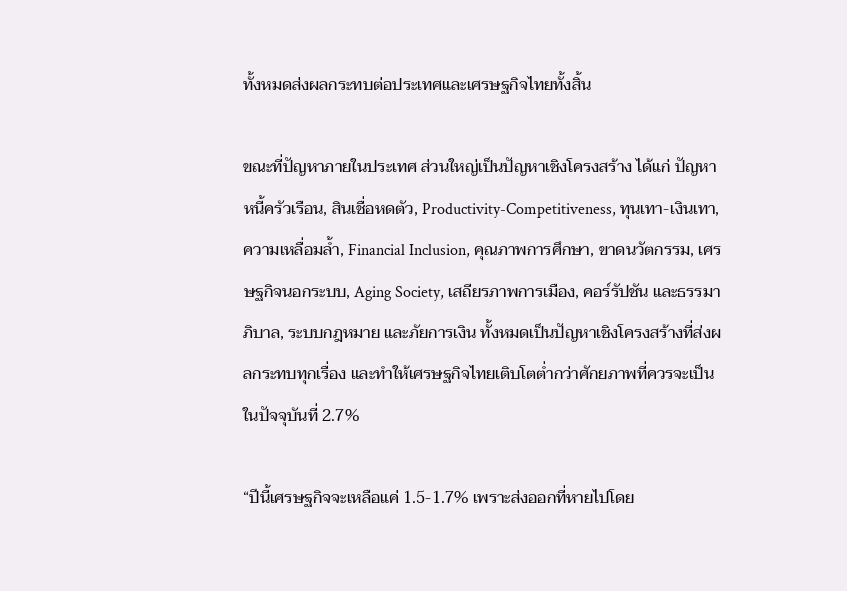ทั้งหมดส่งผลกระทบต่อประเทศและเศรษฐกิจไทยทั้งสิ้น

ขณะที่ปัญหาภายในประเทศ ส่วนใหญ่เป็นปัญหาเชิงโครงสร้าง ได้แก่ ปัญหาหนี้ครัวเรือน, สินเชื่อหดตัว, Productivity-Competitiveness, ทุนเทา-เงินเทา, ความเหลื่อมล้ำ, Financial Inclusion, คุณภาพการศึกษา, ขาดนวัตกรรม, เศรษฐกิจนอกระบบ, Aging Society, เสถียรภาพการเมือง, คอร์รัปชัน และธรรมาภิบาล, ระบบกฎหมาย และภัยการเงิน ทั้งหมดเป็นปัญหาเชิงโครงสร้างที่ส่งผลกระทบทุกเรื่อง และทำให้เศรษฐกิจไทยเติบโตต่ำกว่าศักยภาพที่ควรจะเป็นในปัจจุบันที่ 2.7%

“ปีนี้เศรษฐกิจจะเหลือแค่ 1.5-1.7% เพราะส่งออกที่หายไปโดย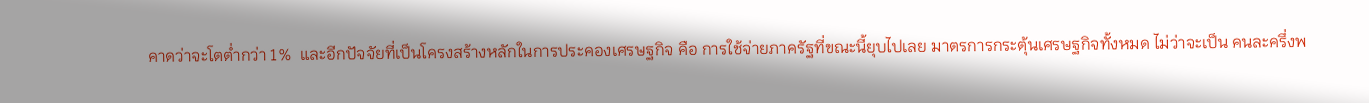คาดว่าจะโตต่ำกว่า 1%  และอีกปัจจัยที่เป็นโครงสร้างหลักในการประคองเศรษฐกิจ คือ การใช้จ่ายภาครัฐที่ขณะนี้ยุบไปเลย มาตรการกระตุ้นเศรษฐกิจทั้งหมด ไม่ว่าจะเป็น คนละครึ่งพ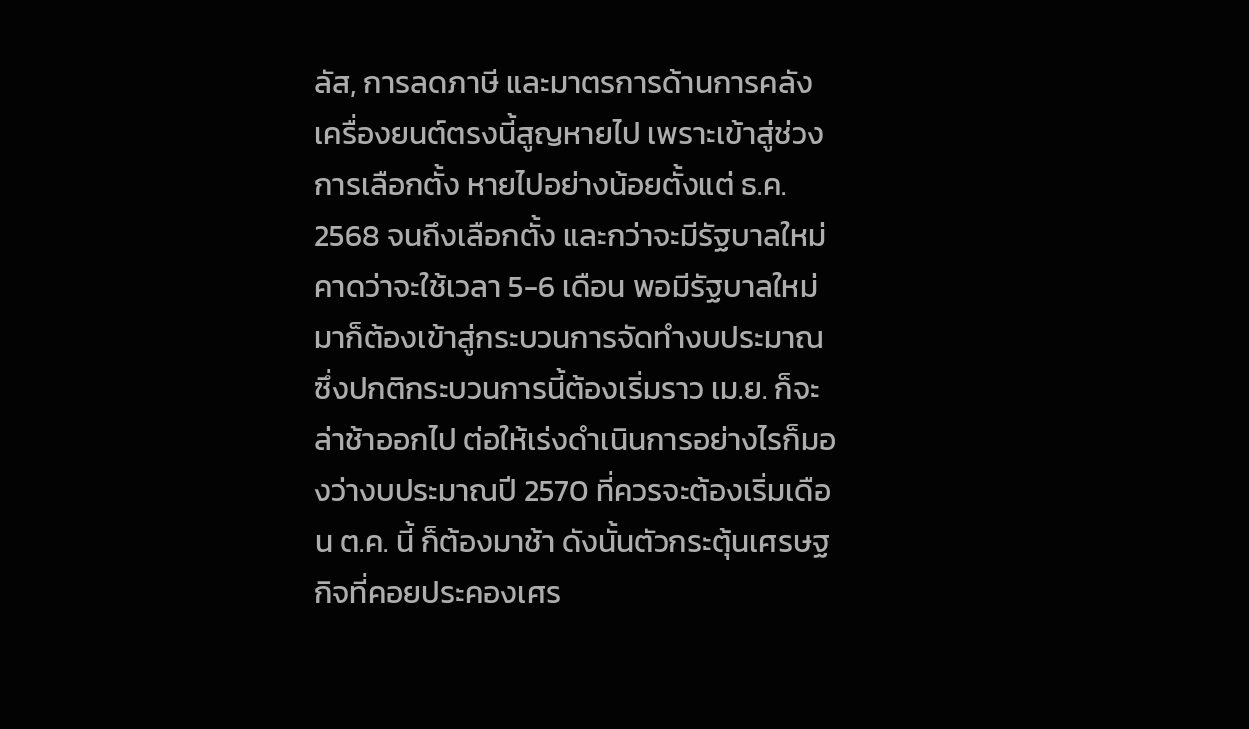ลัส, การลดภาษี และมาตรการด้านการคลัง เครื่องยนต์ตรงนี้สูญหายไป เพราะเข้าสู่ช่วงการเลือกตั้ง หายไปอย่างน้อยตั้งแต่ ธ.ค. 2568 จนถึงเลือกตั้ง และกว่าจะมีรัฐบาลใหม่ คาดว่าจะใช้เวลา 5-6 เดือน พอมีรัฐบาลใหม่มาก็ต้องเข้าสู่กระบวนการจัดทำงบประมาณ ซึ่งปกติกระบวนการนี้ต้องเริ่มราว เม.ย. ก็จะล่าช้าออกไป ต่อให้เร่งดำเนินการอย่างไรก็มองว่างบประมาณปี 2570 ที่ควรจะต้องเริ่มเดือน ต.ค. นี้ ก็ต้องมาช้า ดังนั้นตัวกระตุ้นเศรษฐกิจที่คอยประคองเศร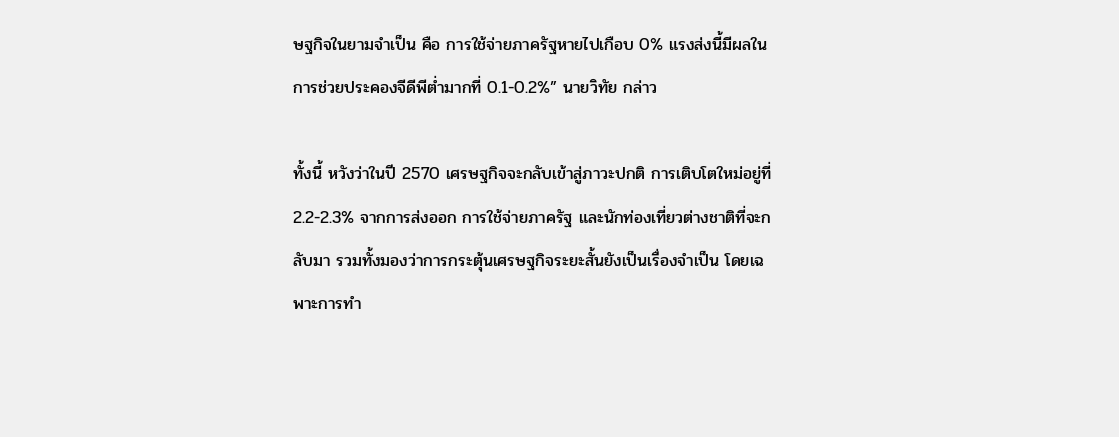ษฐกิจในยามจำเป็น คือ การใช้จ่ายภาครัฐหายไปเกือบ 0% แรงส่งนี้มีผลในการช่วยประคองจีดีพีต่ำมากที่ 0.1-0.2%” นายวิทัย กล่าว

ทั้งนี้ หวังว่าในปี 2570 เศรษฐกิจจะกลับเข้าสู่ภาวะปกติ การเติบโตใหม่อยู่ที่ 2.2-2.3% จากการส่งออก การใช้จ่ายภาครัฐ และนักท่องเที่ยวต่างชาติที่จะกลับมา รวมทั้งมองว่าการกระตุ้นเศรษฐกิจระยะสั้นยังเป็นเรื่องจำเป็น โดยเฉพาะการทำ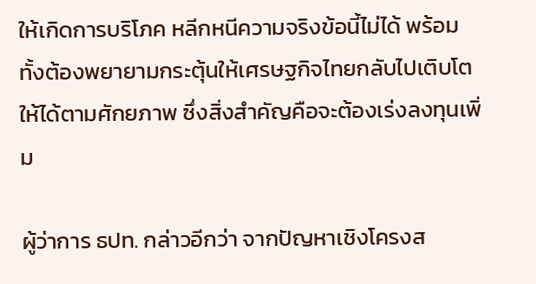ให้เกิดการบริโภค หลีกหนีความจริงข้อนี้ไม่ได้ พร้อมทั้งต้องพยายามกระตุ้นให้เศรษฐกิจไทยกลับไปเติบโตให้ได้ตามศักยภาพ ซึ่งสิ่งสำคัญคือจะต้องเร่งลงทุนเพิ่ม

ผู้ว่าการ ธปท. กล่าวอีกว่า จากปัญหาเชิงโครงส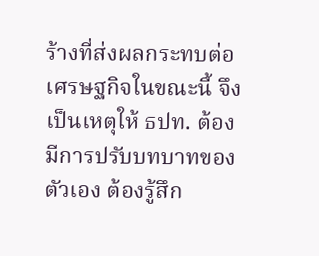ร้างที่ส่งผลกระทบต่อเศรษฐกิจในขณะนี้ จึงเป็นเหตุให้ ธปท. ต้องมีการปรับบทบาทของตัวเอง ต้องรู้สึก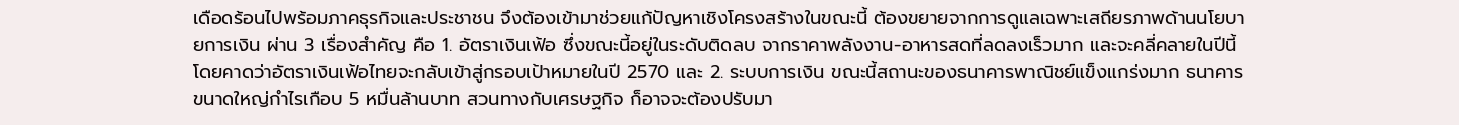เดือดร้อนไปพร้อมภาคธุรกิจและประชาชน จึงต้องเข้ามาช่วยแก้ปัญหาเชิงโครงสร้างในขณะนี้ ต้องขยายจากการดูแลเฉพาะเสถียรภาพด้านนโยบายการเงิน ผ่าน 3 เรื่องสำคัญ คือ 1. อัตราเงินเฟ้อ ซึ่งขณะนี้อยู่ในระดับติดลบ จากราคาพลังงาน-อาหารสดที่ลดลงเร็วมาก และจะคลี่คลายในปีนี้ โดยคาดว่าอัตราเงินเฟ้อไทยจะกลับเข้าสู่กรอบเป้าหมายในปี 2570 และ 2. ระบบการเงิน ขณะนี้สถานะของธนาคารพาณิชย์แข็งแกร่งมาก ธนาคารขนาดใหญ่กำไรเกือบ 5 หมื่นล้านบาท สวนทางกับเศรษฐกิจ ก็อาจจะต้องปรับมา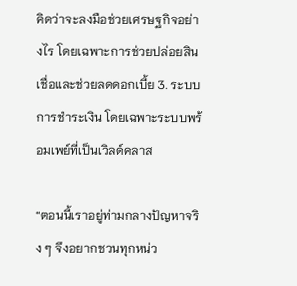คิดว่าจะลงมือช่วยเศรษฐกิจอย่างไร โดยเฉพาะการช่วยปล่อยสินเชื่อและช่วยลดดอกเบี้ย 3. ระบบการชำระเงิน โดยเฉพาะระบบพร้อมเพย์ที่เป็นเวิลด์คลาส

“ตอนนี้เราอยู่ท่ามกลางปัญหาจริง ๆ จึงอยากชวนทุกหน่ว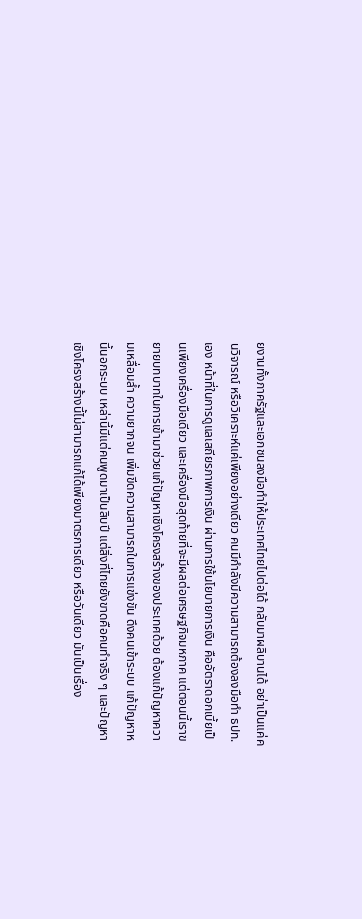ยงานทั้งภาครัฐและเอกชนลงมือทำให้ประเทศไทยไปต่อได้ กลับมาผลิบานได้ อย่าเป็นแค่คนวิจารณ์ หรือวิเคราะห์แค่เพียงอย่างเดียว คนมีกำลังมีความสามารถต้องลงมือทำ ธปท. เอง หน้าที่ในการดูแลเสถียรภาพการเงิน ผ่านการใช้นโยบายการเงิน คืออัตราดอกเบี้ยเป็นเพียงเครื่องมือเดียว และเครื่องมือสุดท้ายที่จะมีผลต่อเศรษฐกิจมหภาค แต่ตอนนี้เราขยายบทบาทในการเข้ามาช่วยแก้ปัญหาเชิงโครงสร้างของประเทศด้วย ต้องแก้ปัญหาความเหลื่อมล้ำ ความยากจน เพิ่มขีดความสามารถในการแข่งขัน ดึงคนเข้าระบบ แก้ปัญหาหนี้นอกระบบ เหล่านี้มีแต่คนพูดมาเป็นสิบปี แต่สิ่งที่ไทยยังขาดคือคนทำจริง ๆ และปัญหาเชิงโครงสร้างนี้ไม่สามารถแก้ได้เพียงมาตรการเดียว หรือวันเดียว มันเป็นเรื่อง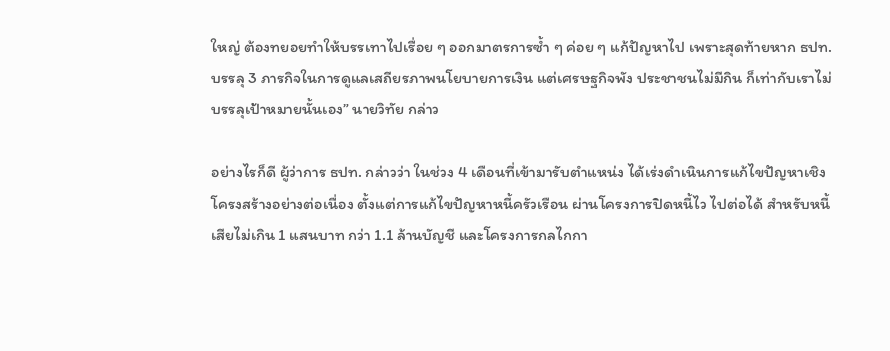ใหญ่ ต้องทยอยทำให้บรรเทาไปเรื่อย ๆ ออกมาตรการซ้ำ ๆ ค่อย ๆ แก้ปัญหาไป เพราะสุดท้ายหาก ธปท. บรรลุ 3 ภารกิจในการดูแลเสถียรภาพนโยบายการเงิน แต่เศรษฐกิจพัง ประชาชนไม่มีกิน ก็เท่ากับเราไม่บรรลุเป้าหมายนั้นเอง” นายวิทัย กล่าว

อย่างไรก็ดี ผู้ว่าการ ธปท. กล่าวว่า ในช่วง 4 เดือนที่เข้ามารับตำแหน่ง ได้เร่งดำเนินการแก้ไขปัญหาเชิงโครงสร้างอย่างต่อเนื่อง ตั้งแต่การแก้ไขปัญหาหนี้ครัวเรือน ผ่านโครงการปิดหนี้ไว ไปต่อได้ สำหรับหนี้เสียไม่เกิน 1 แสนบาท กว่า 1.1 ล้านบัญชี และโครงการกลไกกา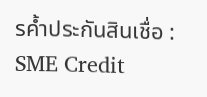รค้ำประกันสินเชื่อ : SME Credit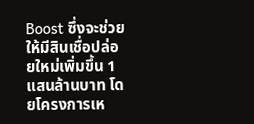Boost ซึ่งจะช่วยให้มีสินเชื่อปล่อยใหม่เพิ่มขึ้น 1 แสนล้านบาท โดยโครงการเห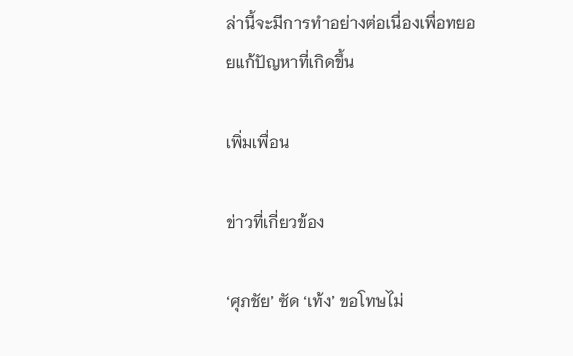ล่านี้จะมีการทำอย่างต่อเนื่องเพื่อทยอยแก้ปัญหาที่เกิดขึ้น

เพิ่มเพื่อน

ข่าวที่เกี่ยวข้อง

‘ศุภชัย’ ซัด ‘เท้ง’ ขอโทษไม่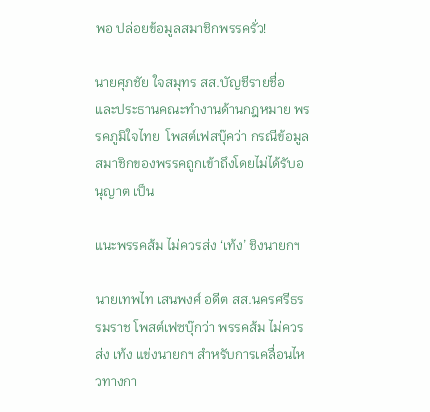พอ ปล่อยข้อมูลสมาชิกพรรครั่ว!

นายศุภชัย ใจสมุทร สส.บัญชีรายชื่อ และประธานคณะทำงานด้านกฎหมาย พรรคภูมิใจไทย  โพสต์เฟสบุ๊คว่า กรณีข้อมูลสมาชิกของพรรคถูกเข้าถึงโดยไม่ได้รับอนุญาต เป็น

แนะพรรคส้ม ไม่ควรส่ง ‘เท้ง’ ชิงนายกฯ

นายเทพไท เสนพงศ์ อดีต สส.นครศรีธรรมราช โพสต์เฟซบุ๊กว่า พรรคส้ม ไม่ควรส่ง เท้ง แข่งนายกฯ สำหรับการเคลื่อนไหวทางกา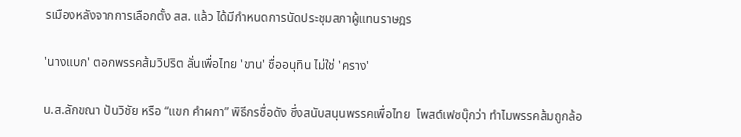รเมืองหลังจากการเลือกตั้ง สส. แล้ว ได้มีกำหนดการนัดประชุมสภาผู้แทนราษฎร

'นางแบก' ตอกพรรคส้มวิปริต ลั่นเพื่อไทย 'ขาน' ชื่ออนุทิน ไม่ใช่ 'คราง'

น.ส.ลักขณา ปันวิชัย หรือ “แขก คำผกา” พิธีกรชื่อดัง ซึ่งสนับสนุนพรรคเพื่อไทย  โพสต์เฟซบุ๊กว่า ทำไมพรรคส้มถูกล้อ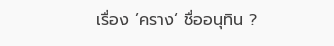เรื่อง ’คราง‘ ชื่ออนุทิน ?